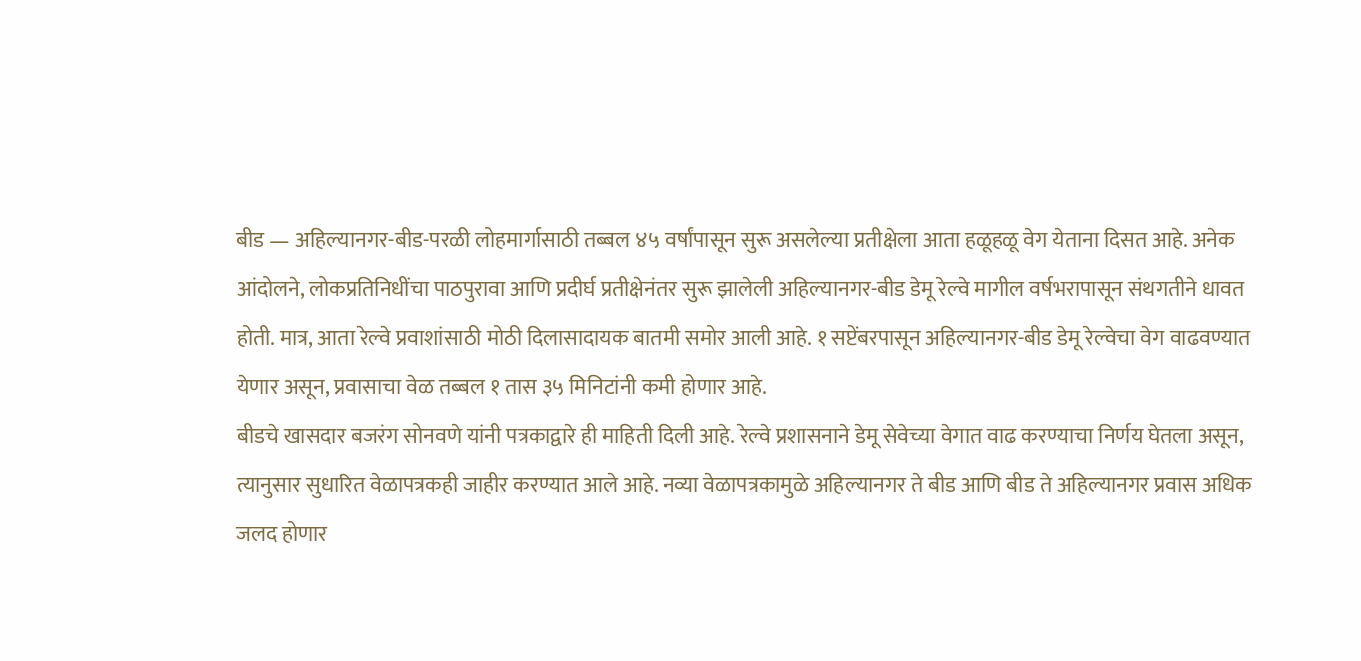बीड — अहिल्यानगर-बीड-परळी लोहमार्गासाठी तब्बल ४५ वर्षांपासून सुरू असलेल्या प्रतीक्षेला आता हळूहळू वेग येताना दिसत आहे. अनेक आंदोलने, लोकप्रतिनिधींचा पाठपुरावा आणि प्रदीर्घ प्रतीक्षेनंतर सुरू झालेली अहिल्यानगर-बीड डेमू रेल्वे मागील वर्षभरापासून संथगतीने धावत होती. मात्र, आता रेल्वे प्रवाशांसाठी मोठी दिलासादायक बातमी समोर आली आहे. १ सप्टेंबरपासून अहिल्यानगर-बीड डेमू रेल्वेचा वेग वाढवण्यात येणार असून, प्रवासाचा वेळ तब्बल १ तास ३५ मिनिटांनी कमी होणार आहे.
बीडचे खासदार बजरंग सोनवणे यांनी पत्रकाद्वारे ही माहिती दिली आहे. रेल्वे प्रशासनाने डेमू सेवेच्या वेगात वाढ करण्याचा निर्णय घेतला असून, त्यानुसार सुधारित वेळापत्रकही जाहीर करण्यात आले आहे. नव्या वेळापत्रकामुळे अहिल्यानगर ते बीड आणि बीड ते अहिल्यानगर प्रवास अधिक जलद होणार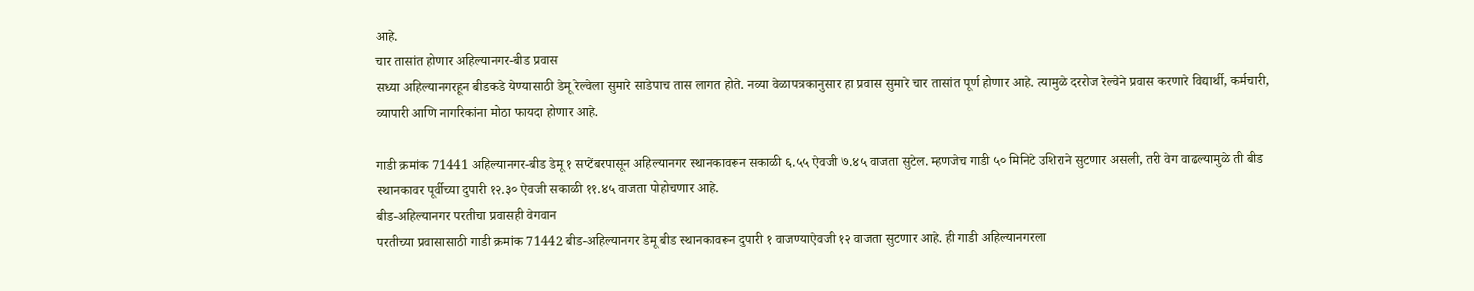आहे.
चार तासांत होणार अहिल्यानगर-बीड प्रवास
सध्या अहिल्यानगरहून बीडकडे येण्यासाठी डेमू रेल्वेला सुमारे साडेपाच तास लागत होते. नव्या वेळापत्रकानुसार हा प्रवास सुमारे चार तासांत पूर्ण होणार आहे. त्यामुळे दररोज रेल्वेने प्रवास करणारे विद्यार्थी, कर्मचारी, व्यापारी आणि नागरिकांना मोठा फायदा होणार आहे.

गाडी क्रमांक 71441 अहिल्यानगर-बीड डेमू १ सप्टेंबरपासून अहिल्यानगर स्थानकावरून सकाळी ६.५५ ऐवजी ७.४५ वाजता सुटेल. म्हणजेच गाडी ५० मिनिटे उशिराने सुटणार असली, तरी वेग वाढल्यामुळे ती बीड स्थानकावर पूर्वीच्या दुपारी १२.३० ऐवजी सकाळी ११.४५ वाजता पोहोचणार आहे.
बीड-अहिल्यानगर परतीचा प्रवासही वेगवान
परतीच्या प्रवासासाठी गाडी क्रमांक 71442 बीड-अहिल्यानगर डेमू बीड स्थानकावरून दुपारी १ वाजण्याऐवजी १२ वाजता सुटणार आहे. ही गाडी अहिल्यानगरला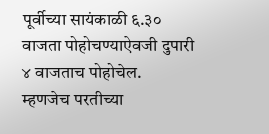पूर्वीच्या सायंकाळी ६.३० वाजता पोहोचण्याऐवजी दुपारी ४ वाजताच पोहोचेल.
म्हणजेच परतीच्या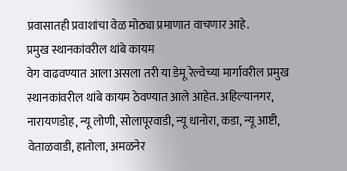प्रवासातही प्रवाशांचा वेळ मोठ्या प्रमाणात वाचणार आहे.
प्रमुख स्थानकांवरील थांबे कायम
वेग वाढवण्यात आला असला तरी या डेमू रेल्वेच्या मार्गावरील प्रमुख स्थानकांवरील थांबे कायम ठेवण्यात आले आहेत. अहिल्यानगर, नारायणडोह, न्यू लोणी, सोलापूरवाडी, न्यू धानोरा, कडा, न्यू आष्टी, वेताळवाडी, हातोला, अमळनेर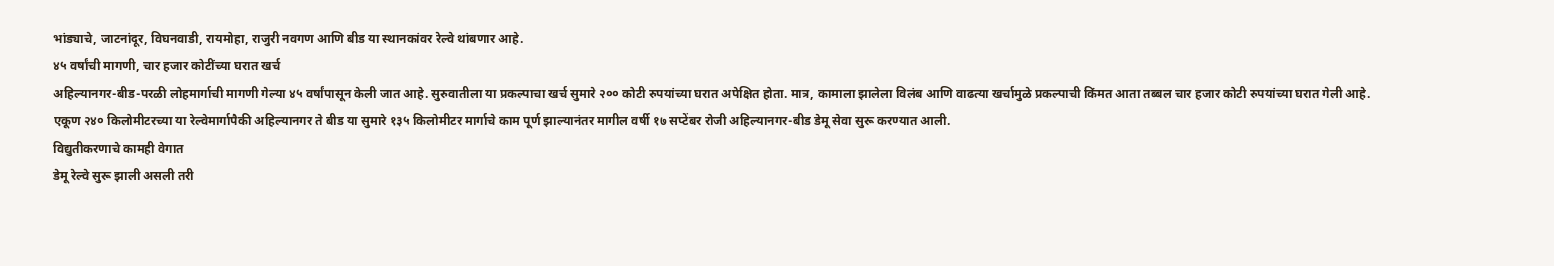भांड्याचे, जाटनांदूर, विघनवाडी, रायमोहा, राजुरी नवगण आणि बीड या स्थानकांवर रेल्वे थांबणार आहे.
४५ वर्षांची मागणी, चार हजार कोटींच्या घरात खर्च
अहिल्यानगर-बीड-परळी लोहमार्गाची मागणी गेल्या ४५ वर्षांपासून केली जात आहे. सुरुवातीला या प्रकल्पाचा खर्च सुमारे २०० कोटी रुपयांच्या घरात अपेक्षित होता. मात्र, कामाला झालेला विलंब आणि वाढत्या खर्चामुळे प्रकल्पाची किंमत आता तब्बल चार हजार कोटी रुपयांच्या घरात गेली आहे.
एकूण २४० किलोमीटरच्या या रेल्वेमार्गापैकी अहिल्यानगर ते बीड या सुमारे १३५ किलोमीटर मार्गाचे काम पूर्ण झाल्यानंतर मागील वर्षी १७ सप्टेंबर रोजी अहिल्यानगर-बीड डेमू सेवा सुरू करण्यात आली.
विद्युतीकरणाचे कामही वेगात
डेमू रेल्वे सुरू झाली असली तरी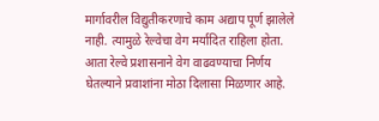मार्गावरील विद्युतीकरणाचे काम अद्याप पूर्ण झालेले नाही. त्यामुळे रेल्वेचा वेग मर्यादित राहिला होता. आता रेल्वे प्रशासनाने वेग वाढवण्याचा निर्णय घेतल्याने प्रवाशांना मोठा दिलासा मिळणार आहे.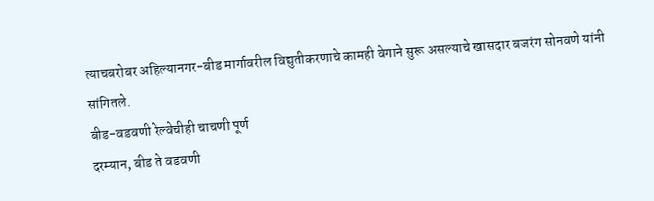त्याचबरोबर अहिल्यानगर-बीड मार्गावरील विद्युतीकरणाचे कामही वेगाने सुरू असल्याचे खासदार बजरंग सोनवणे यांनी सांगितले.
बीड-वडवणी रेल्वेचीही चाचणी पूर्ण
दरम्यान, बीड ते वडवणी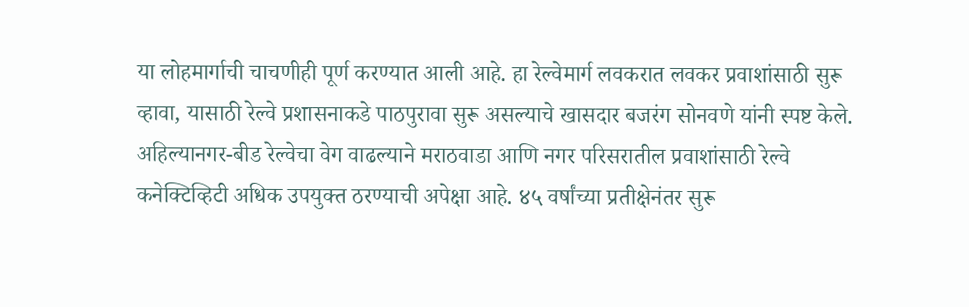या लोहमार्गाची चाचणीही पूर्ण करण्यात आली आहे. हा रेल्वेमार्ग लवकरात लवकर प्रवाशांसाठी सुरू व्हावा, यासाठी रेल्वे प्रशासनाकडे पाठपुरावा सुरू असल्याचे खासदार बजरंग सोनवणे यांनी स्पष्ट केले.
अहिल्यानगर-बीड रेल्वेचा वेग वाढल्याने मराठवाडा आणि नगर परिसरातील प्रवाशांसाठी रेल्वे कनेक्टिव्हिटी अधिक उपयुक्त ठरण्याची अपेक्षा आहे. ४५ वर्षांच्या प्रतीक्षेनंतर सुरू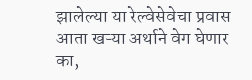झालेल्या या रेल्वेसेवेचा प्रवास आता खऱ्या अर्थाने वेग घेणार का,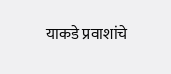याकडे प्रवाशांचे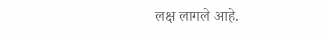लक्ष लागले आहे.